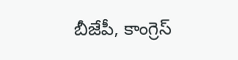బీజేపీ, కాంగ్రెస్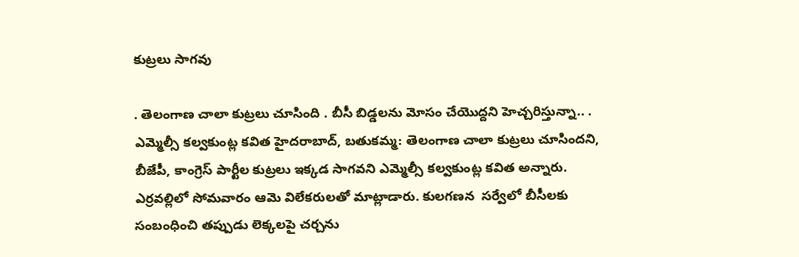కుట్రలు సాగవు

. తెలంగాణ చాలా కుట్రలు చూసింది . బీసీ బిడ్డలను మోసం చేయొద్దని హెచ్చరిస్తున్నా.. . ఎమ్మెల్సీ కల్వకుంట్ల కవిత హైదరాబాద్, బతుకమ్మ: తెలంగాణ చాలా కుట్రలు చూసిందని, బీజేపీ, కాంగ్రెస్ పార్టీల కుట్రలు ఇక్కడ సాగవని ఎమ్మెల్సీ కల్వకుంట్ల కవిత అన్నారు. ఎర్రవల్లిలో సోమవారం ఆమె విలేకరులతో మాట్లాడారు. కులగణన  సర్వేలో బీసీలకు సంబంధించి తప్పుడు లెక్కలపై చర్చను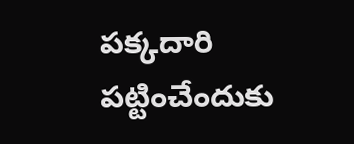పక్కదారి  పట్టించేందుకు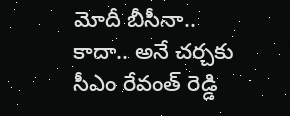మోదీ బీసీనా.. కాదా.. అనే చర్చకు  సీఎం రేవంత్ రెడ్డి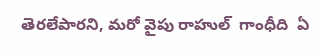తెరలేపారని, మరో వైపు రాహుల్  గాంధీది  ఏ